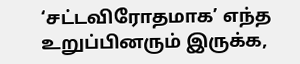‘சட்டவிரோதமாக’ எந்த உறுப்பினரும் இருக்க,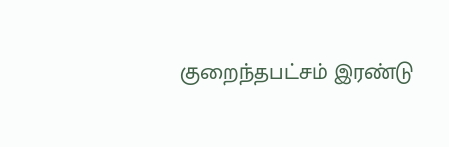குறைந்தபட்சம் இரண்டு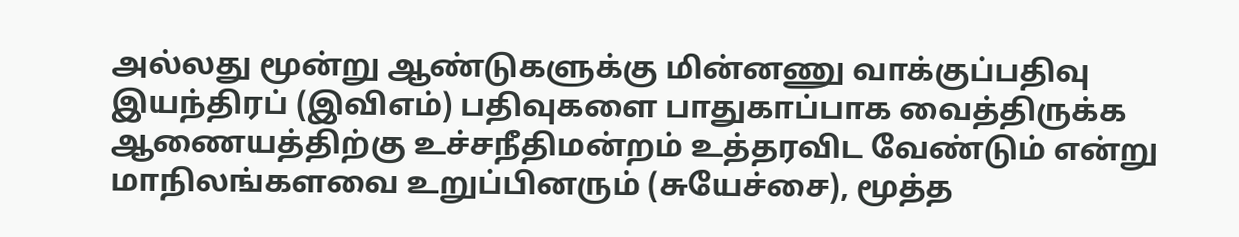அல்லது மூன்று ஆண்டுகளுக்கு மின்னணு வாக்குப்பதிவு இயந்திரப் (இவிஎம்) பதிவுகளை பாதுகாப்பாக வைத்திருக்க ஆணையத்திற்கு உச்சநீதிமன்றம் உத்தரவிட வேண்டும் என்று மாநிலங்களவை உறுப்பினரும் (சுயேச்சை), மூத்த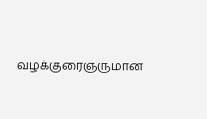வழக்குரைஞருமான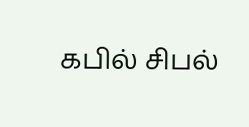கபில் சிபல்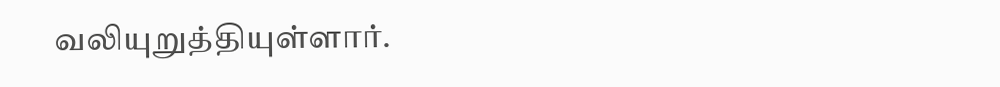வலியுறுத்தியுள்ளார்.